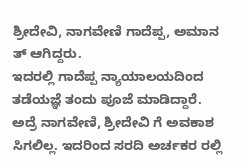ಶ್ರೀದೇವಿ, ನಾಗವೇಣಿ ಗಾದೆಪ್ಪ, ಅಮಾನ ತ್ ಆಗಿದ್ದರು.
ಇದರಲ್ಲಿ ಗಾದೆಪ್ಪ ನ್ಯಾಯಾಲಯದಿಂದ ತಡೆಯಜ್ಞೆ ತಂದು ಪೂಜೆ ಮಾಡಿದ್ದಾರೆ.
ಅದ್ರೆ ನಾಗವೇಣಿ, ಶ್ರೀದೇವಿ ಗೆ ಅವಕಾಶ ಸಿಗಲಿಲ್ಲ. ಇದರಿಂದ ಸರದಿ ಅರ್ಚಕರ ರಲ್ಲಿ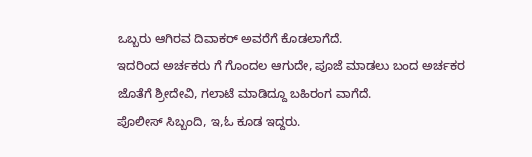ಒಬ್ಬರು ಆಗಿರವ ದಿವಾಕರ್ ಅವರೆಗೆ ಕೊಡಲಾಗೆದೆ.
ಇದರಿಂದ ಅರ್ಚಕರು ಗೆ ಗೊಂದಲ ಆಗುದೇ, ಪೂಜೆ ಮಾಡಲು ಬಂದ ಅರ್ಚಕರ ಜೊತೆಗೆ ಶ್ರೀದೇವಿ, ಗಲಾಟೆ ಮಾಡಿದ್ದೂ ಬಹಿರಂಗ ವಾಗೆದೆ.
ಪೊಲೀಸ್ ಸಿಬ್ಬಂದಿ, ಇ,ಓ ಕೂಡ ಇದ್ದರು.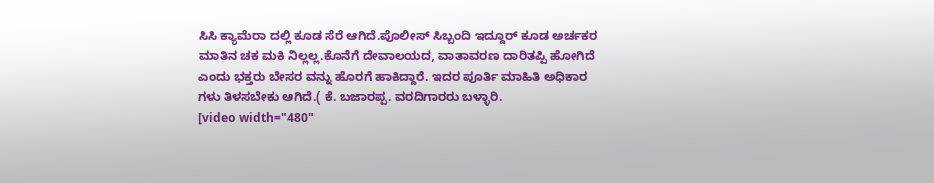ಸಿಸಿ ಕ್ಯಾಮೆರಾ ದಲ್ಲಿ ಕೂಡ ಸೆರೆ ಆಗಿದೆ.ಪೊಲೀಸ್ ಸಿಬ್ಬಂದಿ ಇದ್ದೂರ್ ಕೂಡ ಅರ್ಚಕರ ಮಾತಿನ ಚಕ ಮಕಿ ನಿಲ್ಲಲ್ಲ.ಕೊನೆಗೆ ದೇವಾಲಯದ, ವಾತಾವರಣ ದಾರಿತಪ್ಪಿ ಹೋಗಿದೆ ಎಂದು ಭಕ್ತರು ಬೇಸರ ವನ್ನು ಹೊರಗೆ ಹಾಕಿದ್ದಾರೆ. ಇದರ ಪೂರ್ತಿ ಮಾಹಿತಿ ಅಧಿಕಾರ ಗಳು ತಿಳಸಬೇಕು ಆಗಿದೆ.( ಕೆ. ಬಜಾರಪ್ಪ. ವರದಿಗಾರರು ಬಳ್ಳಾರಿ.
[video width="480"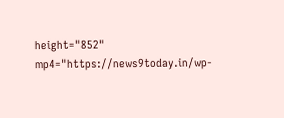height="852" mp4="https://news9today.in/wp-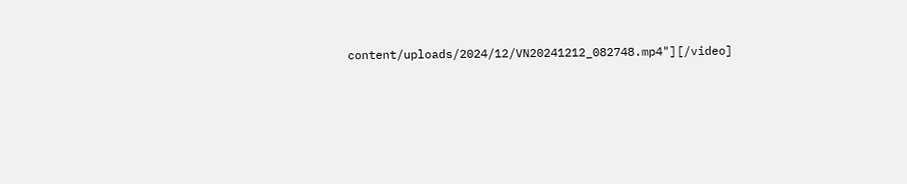content/uploads/2024/12/VN20241212_082748.mp4"][/video]